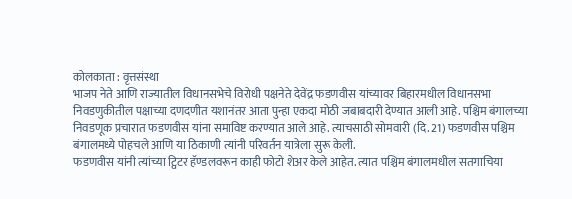कोलकाता : वृत्तसंस्था
भाजप नेते आणि राज्यातील विधानसभेचे विरोधी पक्षनेते देवेंद्र फडणवीस यांच्यावर बिहारमधील विधानसभा निवडणुकीतील पक्षाच्या दणदणीत यशानंतर आता पुन्हा एकदा मोठी जबाबदारी देण्यात आली आहे. पश्चिम बंगालच्या निवडणूक प्रचारात फडणवीस यांना समाविष्ट करण्यात आले आहे. त्याचसाठी सोमवारी (दि. 21) फडणवीस पश्चिम बंगालमध्ये पोहचले आणि या ठिकाणी त्यांनी परिवर्तन यात्रेला सुरू केली.
फडणवीस यांनी त्यांच्या ट्विटर हॅण्डलवरून काही फोटो शेअर केले आहेत. त्यात पश्चिम बंगालमधील सतगाचिया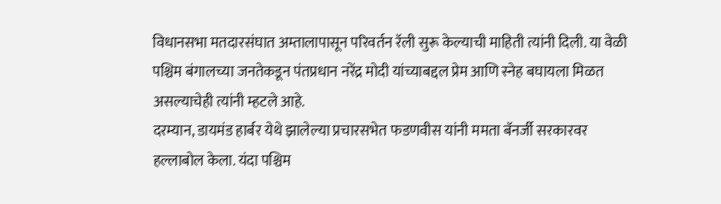विधानसभा मतदारसंघात अम्तालापासून परिवर्तन रॅली सुरू केल्याची माहिती त्यांनी दिली. या वेळी पश्चिम बंगालच्या जनतेकडून पंतप्रधान नरेंद्र मोदी यांच्याबद्दल प्रेम आणि स्नेह बघायला मिळत असल्याचेही त्यांनी म्हटले आहे.
दरम्यान, डायमंड हार्बर येथे झालेल्या प्रचारसभेत फडणवीस यांनी ममता बॅनर्जी सरकारवर हल्लाबोल केला. यंदा पश्चिम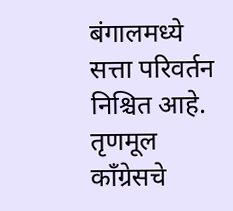बंगालमध्ये सत्ता परिवर्तन निश्चित आहे. तृणमूल काँग्रेसचे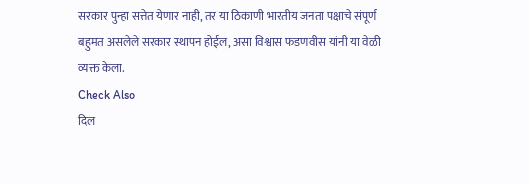सरकार पुन्हा सत्तेत येणार नाही, तर या ठिकाणी भारतीय जनता पक्षाचे संपूर्ण बहुमत असलेले सरकार स्थापन होईल, असा विश्वास फडणवीस यांनी या वेळी व्यक्त केला.
Check Also
दिल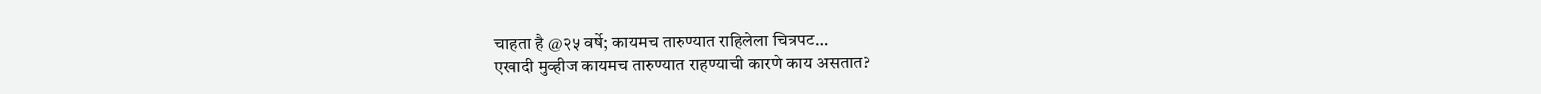चाहता है @२५ वर्षे; कायमच तारुण्यात राहिलेला चित्रपट…
एखादी मुव्हीज कायमच तारुण्यात राहण्याची कारणे काय असतात?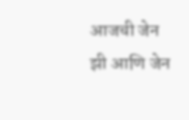आजची जेन झी आणि जेन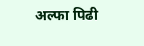अल्फा पिढी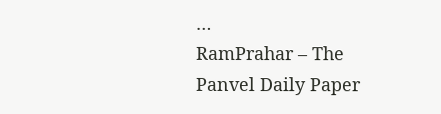…
RamPrahar – The Panvel Daily Paper